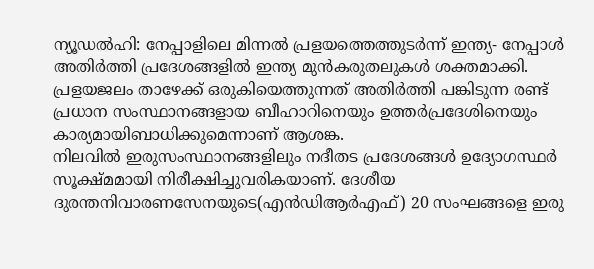ന്യൂഡൽഹി: നേപ്പാളിലെ മിന്നൽ പ്രളയത്തെത്തുടർന്ന് ഇന്ത്യ- നേപ്പാൾ അതിർത്തി പ്രദേശങ്ങളിൽ ഇന്ത്യ മുൻകരുതലുകൾ ശക്തമാക്കി. പ്രളയജലം താഴേക്ക് ഒരുകിയെത്തുന്നത് അതിർത്തി പങ്കിടുന്ന രണ്ട് പ്രധാന സംസ്ഥാനങ്ങളായ ബീഹാറിനെയും ഉത്തർപ്രദേശിനെയും കാര്യമായിബാധിക്കുമെന്നാണ് ആശങ്ക.
നിലവിൽ ഇരുസംസ്ഥാനങ്ങളിലും നദീതട പ്രദേശങ്ങൾ ഉദ്യോഗസ്ഥർ സൂക്ഷ്മമായി നിരീക്ഷിച്ചുവരികയാണ്. ദേശീയ ദുരന്തനിവാരണസേനയുടെ(എൻഡിആർഎഫ്) 20 സംഘങ്ങളെ ഇരു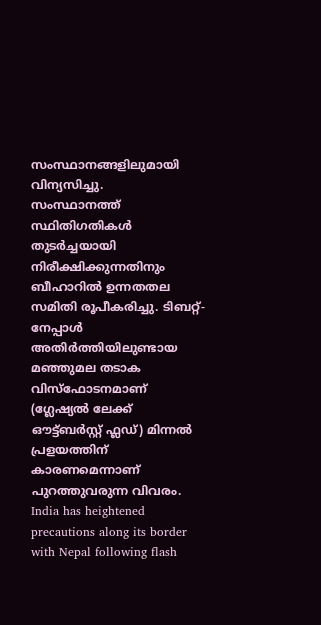സംസ്ഥാനങ്ങളിലുമായി വിന്യസിച്ചു.
സംസ്ഥാനത്ത് സ്ഥിതിഗതികൾ തുടർച്ചയായി നിരീക്ഷിക്കുന്നതിനും ബീഹാറിൽ ഉന്നതതല സമിതി രൂപീകരിച്ചു. ടിബറ്റ്-നേപ്പാൾ അതിർത്തിയിലുണ്ടായ മഞ്ഞുമല തടാക വിസ്ഫോടനമാണ് (ഗ്ലേഷ്യൽ ലേക്ക് ഔട്ട്ബർസ്റ്റ് ഫ്ലഡ്) മിന്നൽ പ്രളയത്തിന് കാരണമെന്നാണ് പുറത്തുവരുന്ന വിവരം.
India has heightened precautions along its border with Nepal following flash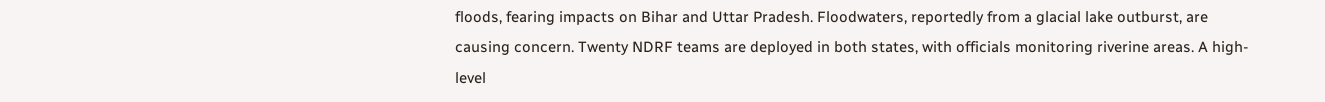floods, fearing impacts on Bihar and Uttar Pradesh. Floodwaters, reportedly from a glacial lake outburst, are causing concern. Twenty NDRF teams are deployed in both states, with officials monitoring riverine areas. A high-level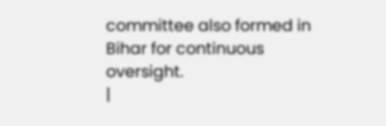committee also formed in Bihar for continuous oversight.
|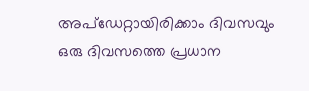അപ്ഡേറ്റായിരിക്കാം ദിവസവും
ഒരു ദിവസത്തെ പ്രധാന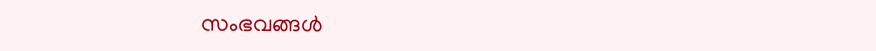സംഭവങ്ങൾ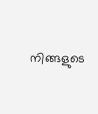നിങ്ങളുടെ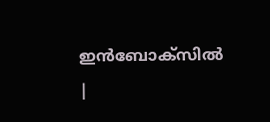ഇൻബോക്സിൽ |